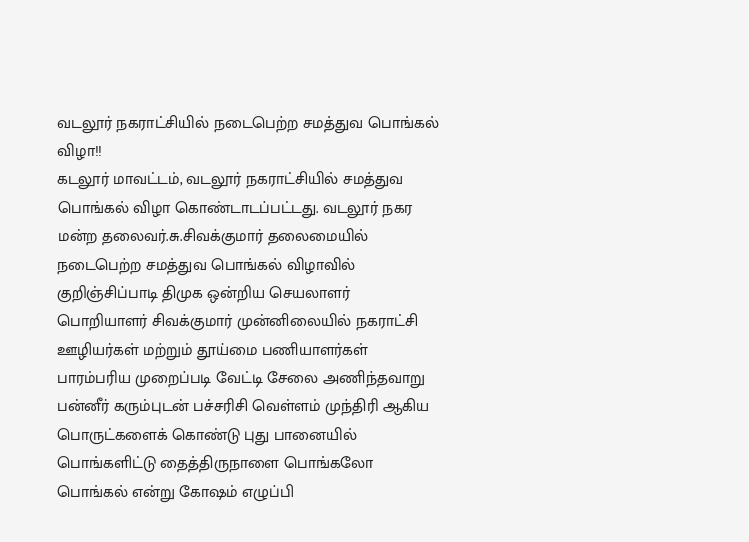வடலூர் நகராட்சியில் நடைபெற்ற சமத்துவ பொங்கல் விழா!!
கடலூர் மாவட்டம், வடலூர் நகராட்சியில் சமத்துவ பொங்கல் விழா கொண்டாடப்பட்டது. வடலூர் நகர மன்ற தலைவர்.சு.சிவக்குமார் தலைமையில் நடைபெற்ற சமத்துவ பொங்கல் விழாவில் குறிஞ்சிப்பாடி திமுக ஒன்றிய செயலாளர் பொறியாளர் சிவக்குமார் முன்னிலையில் நகராட்சி ஊழியர்கள் மற்றும் தூய்மை பணியாளர்கள் பாரம்பரிய முறைப்படி வேட்டி சேலை அணிந்தவாறு பன்னீர் கரும்புடன் பச்சரிசி வெள்ளம் முந்திரி ஆகிய பொருட்களைக் கொண்டு புது பானையில் பொங்களிட்டு தைத்திருநாளை பொங்கலோ பொங்கல் என்று கோஷம் எழுப்பி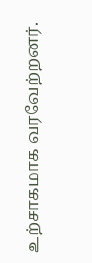உற்சாகமாக வரவேற்றனர்.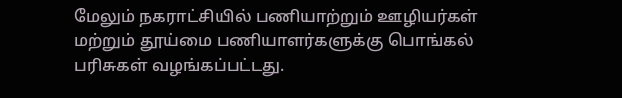மேலும் நகராட்சியில் பணியாற்றும் ஊழியர்கள் மற்றும் தூய்மை பணியாளர்களுக்கு பொங்கல் பரிசுகள் வழங்கப்பட்டது.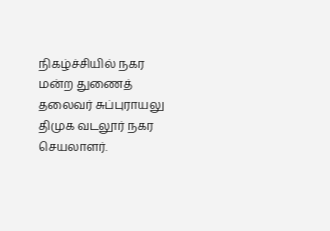நிகழ்ச்சியில் நகர மன்ற துணைத் தலைவர் சுப்புராயலு திமுக வடலூர் நகர செயலாளர்.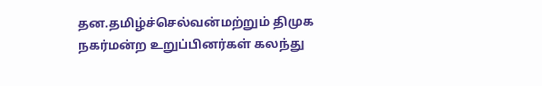தன.தமிழ்ச்செல்வன்மற்றும் திமுக நகர்மன்ற உறுப்பினர்கள் கலந்து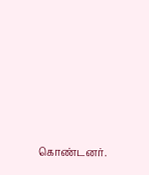கொண்டனர்.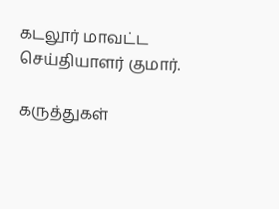கடலூர் மாவட்ட செய்தியாளர் குமார்.

கருத்துகள்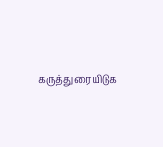கருத்துரையிடுக